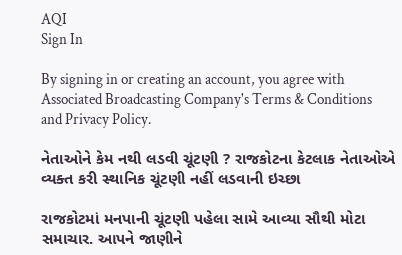AQI
Sign In

By signing in or creating an account, you agree with Associated Broadcasting Company's Terms & Conditions and Privacy Policy.

નેતાઓને કેમ નથી લડવી ચૂંટણી ? રાજકોટના કેટલાક નેતાઓએ વ્યક્ત કરી સ્થાનિક ચૂંટણી નહીં લડવાની ઇચ્છા

રાજકોટમાં મનપાની ચૂંટણી પહેલા સામે આવ્યા સૌથી મોટા સમાચાર. આપને જાણીને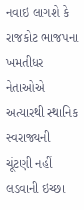નવાઇ લાગશે કે રાજકોટ ભાજપના ખમતીધર નેતાઓએ અત્યારથી સ્થાનિક સ્વરાજ્યની ચૂંટણી નહીં લડવાની ઇચ્છા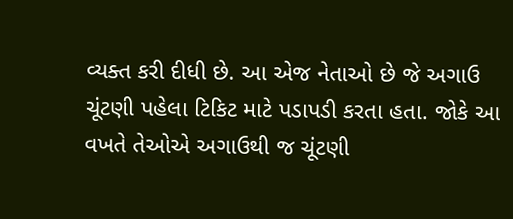વ્યક્ત કરી દીધી છે. આ એજ નેતાઓ છે જે અગાઉ ચૂંટણી પહેલા ટિકિટ માટે પડાપડી કરતા હતા. જોકે આ વખતે તેઓએ અગાઉથી જ ચૂંટણી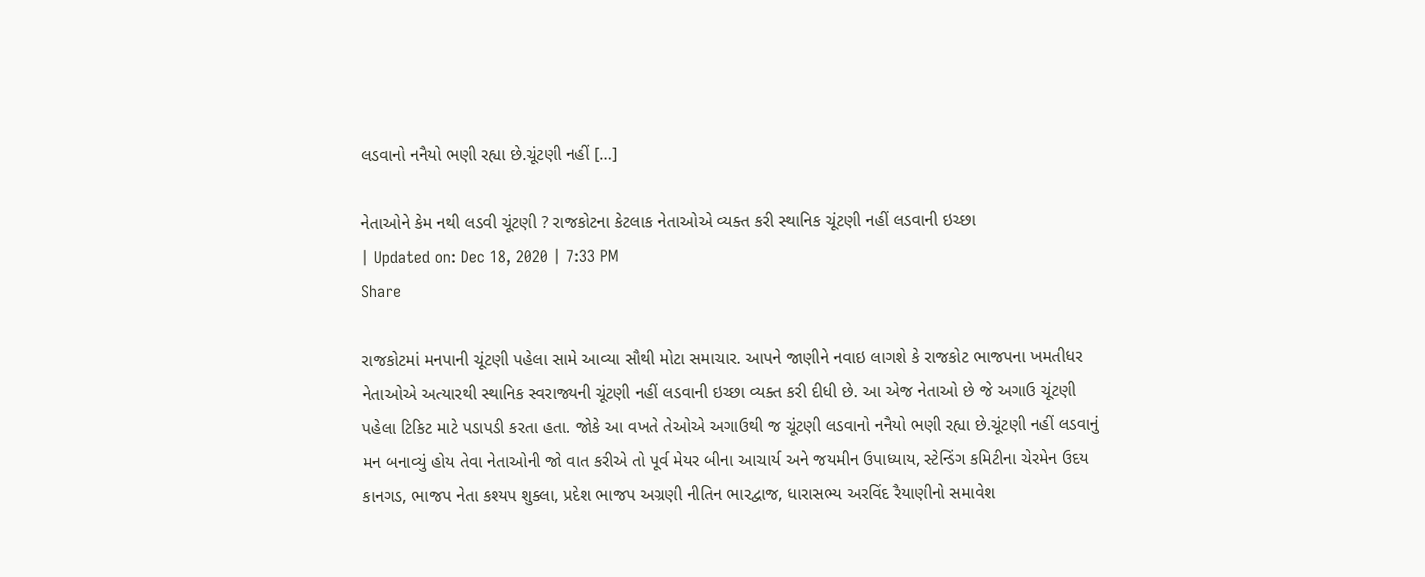લડવાનો નનૈયો ભણી રહ્યા છે.ચૂંટણી નહીં […]

નેતાઓને કેમ નથી લડવી ચૂંટણી ? રાજકોટના કેટલાક નેતાઓએ વ્યક્ત કરી સ્થાનિક ચૂંટણી નહીં લડવાની ઇચ્છા
| Updated on: Dec 18, 2020 | 7:33 PM
Share

રાજકોટમાં મનપાની ચૂંટણી પહેલા સામે આવ્યા સૌથી મોટા સમાચાર. આપને જાણીને નવાઇ લાગશે કે રાજકોટ ભાજપના ખમતીધર નેતાઓએ અત્યારથી સ્થાનિક સ્વરાજ્યની ચૂંટણી નહીં લડવાની ઇચ્છા વ્યક્ત કરી દીધી છે. આ એજ નેતાઓ છે જે અગાઉ ચૂંટણી પહેલા ટિકિટ માટે પડાપડી કરતા હતા. જોકે આ વખતે તેઓએ અગાઉથી જ ચૂંટણી લડવાનો નનૈયો ભણી રહ્યા છે.ચૂંટણી નહીં લડવાનું મન બનાવ્યું હોય તેવા નેતાઓની જો વાત કરીએ તો પૂર્વ મેયર બીના આચાર્ય અને જયમીન ઉપાધ્યાય, સ્ટેન્ડિંગ કમિટીના ચેરમેન ઉદય કાનગડ, ભાજપ નેતા કશ્યપ શુક્લા, પ્રદેશ ભાજપ અગ્રણી નીતિન ભારદ્વાજ, ધારાસભ્ય અરવિંદ રૈયાણીનો સમાવેશ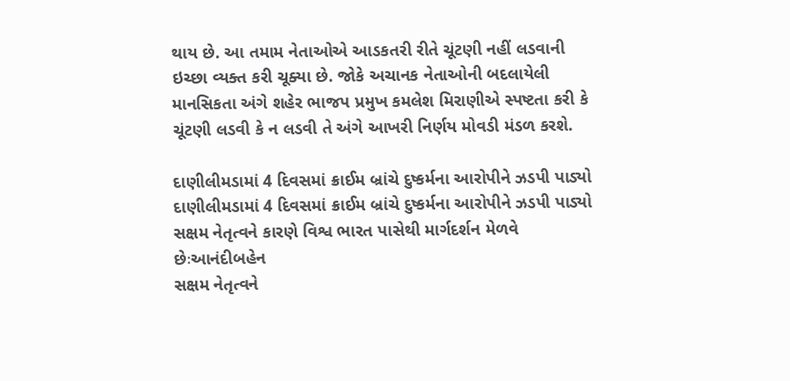થાય છે. આ તમામ નેતાઓએ આડકતરી રીતે ચૂંટણી નહીં લડવાની ઇચ્છા વ્યક્ત કરી ચૂક્યા છે. જોકે અચાનક નેતાઓની બદલાયેલી માનસિકતા અંગે શહેર ભાજપ પ્રમુખ કમલેશ મિરાણીએ સ્પષ્ટતા કરી કે ચૂંટણી લડવી કે ન લડવી તે અંગે આખરી નિર્ણય મોવડી મંડળ કરશે.

દાણીલીમડામાં 4 દિવસમાં ક્રાઈમ બ્રાંચે દુષ્કર્મના આરોપીને ઝડપી પાડ્યો
દાણીલીમડામાં 4 દિવસમાં ક્રાઈમ બ્રાંચે દુષ્કર્મના આરોપીને ઝડપી પાડ્યો
સક્ષમ નેતૃત્વને કારણે વિશ્વ ભારત પાસેથી માર્ગદર્શન મેળવે છેઃઆનંદીબહેન
સક્ષમ નેતૃત્વને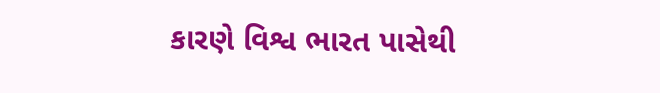કારણે વિશ્વ ભારત પાસેથી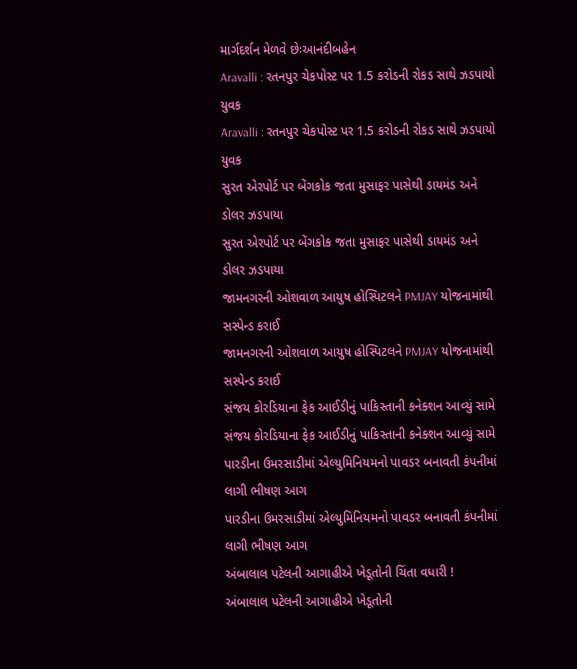માર્ગદર્શન મેળવે છેઃઆનંદીબહેન
Aravalli : રતનપુર ચેકપોસ્ટ પર 1.5 કરોડની રોકડ સાથે ઝડપાયો યુવક
Aravalli : રતનપુર ચેકપોસ્ટ પર 1.5 કરોડની રોકડ સાથે ઝડપાયો યુવક
સુરત એરપોર્ટ પર બેંગકોક જતા મુસાફર પાસેથી ડાયમંડ અને ડોલર ઝડપાયા
સુરત એરપોર્ટ પર બેંગકોક જતા મુસાફર પાસેથી ડાયમંડ અને ડોલર ઝડપાયા
જામનગરની ઓશવાળ આયુષ હોસ્પિટલને PMJAY યોજનામાંથી સસ્પેન્ડ કરાઈ
જામનગરની ઓશવાળ આયુષ હોસ્પિટલને PMJAY યોજનામાંથી સસ્પેન્ડ કરાઈ
સંજય કોરડિયાના ફેક આઈડીનું પાકિસ્તાની કનેક્શન આવ્યું સામે
સંજય કોરડિયાના ફેક આઈડીનું પાકિસ્તાની કનેક્શન આવ્યું સામે
પારડીના ઉમરસાડીમાં એલ્યુમિનિયમનો પાવડર બનાવતી કંપનીમાં લાગી ભીષણ આગ
પારડીના ઉમરસાડીમાં એલ્યુમિનિયમનો પાવડર બનાવતી કંપનીમાં લાગી ભીષણ આગ
અંબાલાલ પટેલની આગાહીએ ખેડૂતોની ચિંતા વધારી !
અંબાલાલ પટેલની આગાહીએ ખેડૂતોની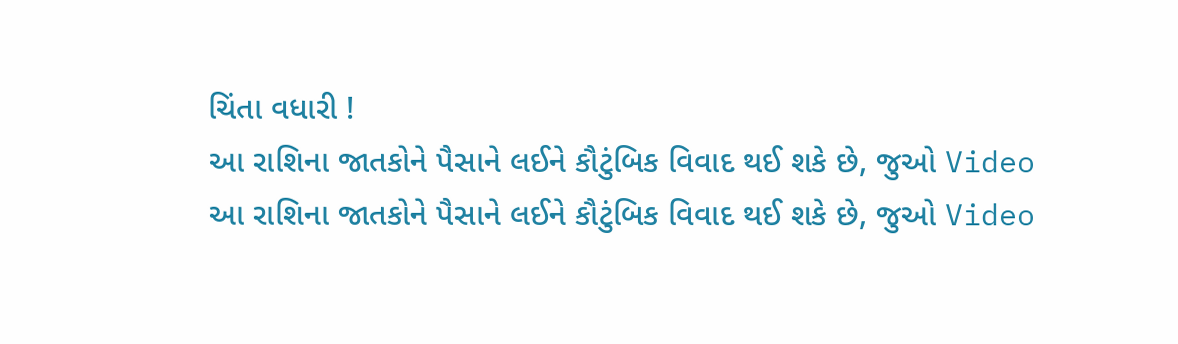ચિંતા વધારી !
આ રાશિના જાતકોને પૈસાને લઈને કૌટુંબિક વિવાદ થઈ શકે છે, જુઓ Video
આ રાશિના જાતકોને પૈસાને લઈને કૌટુંબિક વિવાદ થઈ શકે છે, જુઓ Video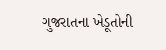ગુજરાતના ખેડૂતોની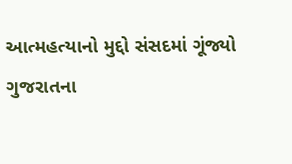આત્મહત્યાનો મુદ્દો સંસદમાં ગૂંજ્યો
ગુજરાતના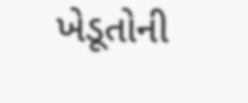ખેડૂતોની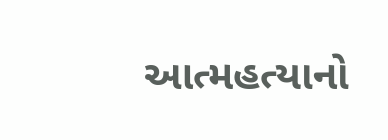આત્મહત્યાનો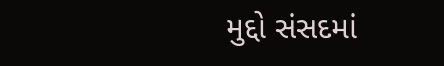મુદ્દો સંસદમાં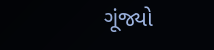ગૂંજ્યો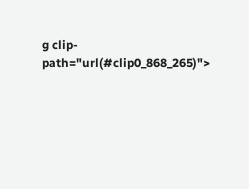g clip-path="url(#clip0_868_265)">